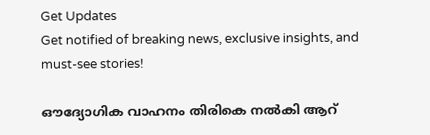Get Updates
Get notified of breaking news, exclusive insights, and must-see stories!

ഔദ്യോഗിക വാഹനം തിരികെ നല്‍കി ആറ്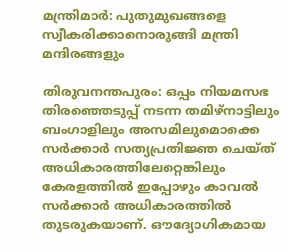മന്ത്രിമാര്‍: പുതുമുഖങ്ങളെ സ്വീകരിക്കാനൊരുങ്ങി മന്ത്രി മന്ദിരങ്ങളും

തിരുവനന്തപുരം: ഒപ്പം നിയമസഭ തിരഞ്ഞെടുപ്പ് നടന്ന തമിഴ്നാട്ടിലും ബംഗാളിലും അസമിലുമൊക്കെ സര്‍ക്കാര്‍ സത്യപ്രതിജ്ഞ ചെയ്ത് അധികാരത്തിലേറ്റെങ്കിലും കേരളത്തില്‍ ഇപ്പോഴും കാവല്‍ സര്‍ക്കാര്‍ അധികാരത്തില്‍ തുടരുകയാണ്. ഔദ്യോഗികമായ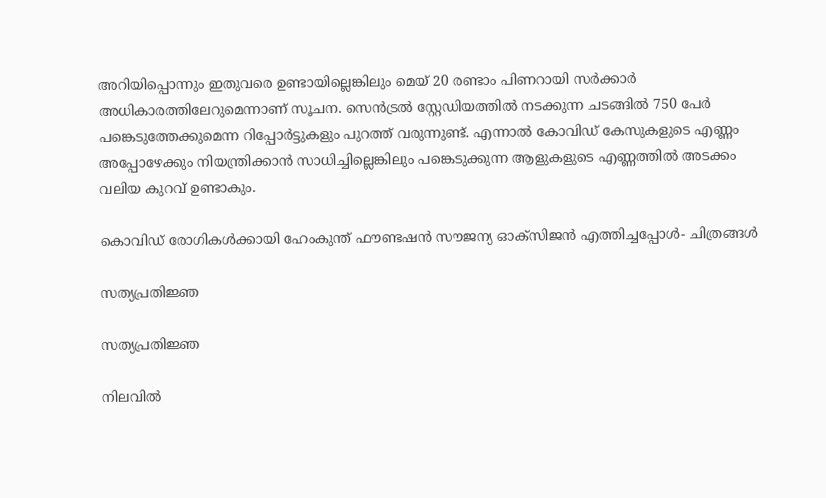അറിയിപ്പൊന്നും ഇതുവരെ ഉണ്ടായില്ലെങ്കിലും മെയ് 20 രണ്ടാം പിണറായി സര്‍ക്കാര്‍ അധികാരത്തിലേറുമെന്നാണ് സൂചന. സെന്‍ട്രല്‍ സ്റ്റേഡിയത്തില്‍ നടക്കുന്ന ചടങ്ങില്‍ 750 പേര്‍ പങ്കെടുത്തേക്കുമെന്ന റിപ്പോര്‍ട്ടുകളും പുറത്ത് വരുന്നുണ്ട്. എന്നാല്‍ കോവിഡ് കേസുകളുടെ എണ്ണം അപ്പോഴേക്കും നിയന്ത്രിക്കാന്‍ സാധിച്ചില്ലെങ്കിലും പങ്കെടുക്കുന്ന ആളുകളുടെ എണ്ണത്തില്‍ അടക്കം വലിയ കുറവ് ഉണ്ടാകും.

കൊവിഡ് രോഗികൾക്കായി ഹേംകുന്ത് ഫൗണ്ടഷൻ സൗജന്യ ഓക്സിജൻ എത്തിച്ചപ്പോൾ- ചിത്രങ്ങൾ

സത്യപ്രതിജ്ഞ

സത്യപ്രതിജ്ഞ

നിലവില്‍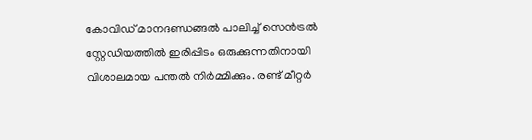കോവിഡ് മാനദണ്ഡങ്ങല്‍ പാലിച്ച് സെന്‍ട്രല്‍ സ്റ്റേഡിയത്തില്‍ ഇരിപ്പിടം ഒരുക്കുന്നതിനായി വിശാലമായ പന്തല്‍ നിര്‍മ്മിക്കും. രണ്ട് മീറ്റര്‍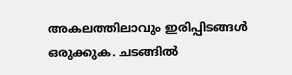അകലത്തിലാവും ഇരിപ്പിടങ്ങള്‍ ഒരുക്കുക. ചടങ്ങില്‍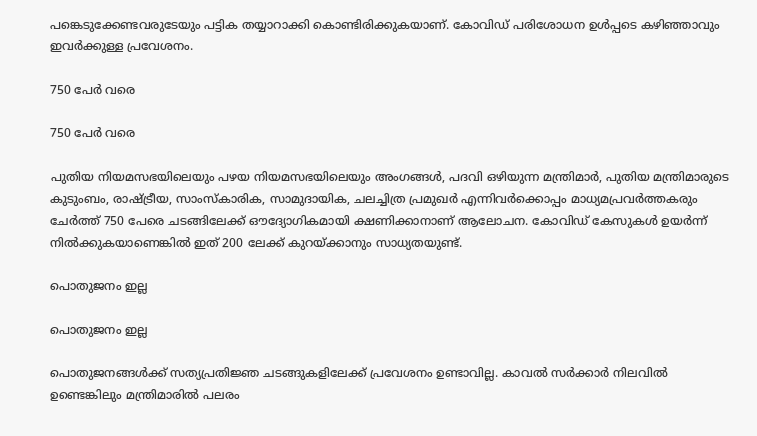പങ്കെടുക്കേണ്ടവരുടേയും പട്ടിക തയ്യാറാക്കി കൊണ്ടിരിക്കുകയാണ്. കോവിഡ് പരിശോധന ഉള്‍പ്പടെ കഴിഞ്ഞാവും ഇവര്‍ക്കുള്ള പ്രവേശനം.

750 പേര്‍ വരെ

750 പേര്‍ വരെ

പുതിയ നിയമസഭയിലെയും പഴയ നിയമസഭയിലെയും അംഗങ്ങൾ, പദവി ഒഴിയുന്ന മന്ത്രിമാര്‍, പുതിയ മന്ത്രിമാരുടെ കുടുംബം, രാഷ്ട്രീയ, സാംസ്കാരിക, സാമുദായിക, ചലച്ചിത്ര പ്രമുഖര്‍ എന്നിവര്‍ക്കൊപ്പം മാധ്യമപ്രവര്‍ത്തകരും ചേര്‍ത്ത് 750 പേരെ ചടങ്ങിലേക്ക് ഔദ്യോഗികമായി ക്ഷണിക്കാനാണ് ആലോചന. കോവിഡ് കേസുകള്‍ ഉയര്‍ന്ന് നില്‍ക്കുകയാണെങ്കില്‍ ഇത് 200 ലേക്ക് കുറയ്ക്കാനും സാധ്യതയുണ്ട്.

പൊതുജനം ഇല്ല

പൊതുജനം ഇല്ല

പൊതുജനങ്ങള്‍ക്ക് സത്യപ്രതിജ്ഞ ചടങ്ങുകളിലേക്ക് പ്രവേശനം ഉണ്ടാവില്ല. കാവല്‍ സര്‍ക്കാര്‍ നിലവില്‍ ഉണ്ടെങ്കിലും മന്ത്രിമാരില്‍ പലരം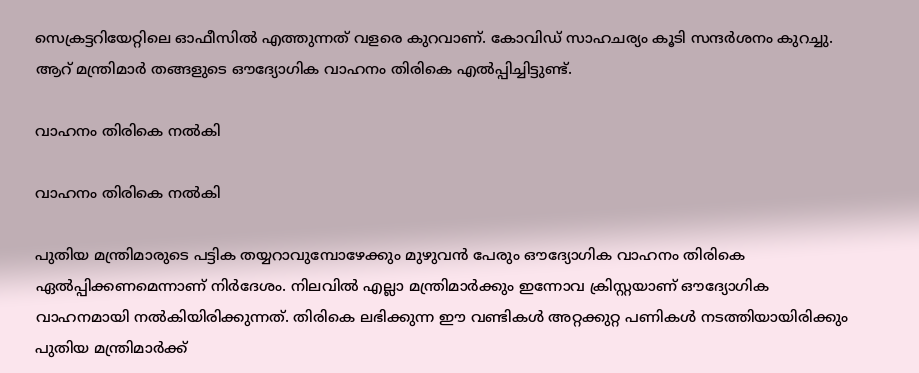സെക്രട്ടറിയേറ്റിലെ ഓഫീസില്‍ എത്തുന്നത് വളരെ കുറവാണ്. കോവിഡ് സാഹചര്യം കൂടി സന്ദര്‍ശനം കുറച്ചു. ആറ് മന്ത്രിമാര്‍ തങ്ങളുടെ ഔദ്യോഗിക വാഹനം തിരികെ എല്‍പ്പിച്ചിട്ടുണ്ട്.

വാഹനം തിരികെ നല്‍കി

വാഹനം തിരികെ നല്‍കി

പുതിയ മന്ത്രിമാരുടെ പട്ടിക തയ്യറാവുമ്പോഴേക്കും മുഴുവന്‍ പേരും ഔദ്യോഗിക വാഹനം തിരികെ ഏല്‍പ്പിക്കണമെന്നാണ് നിര്‍ദേശം. നിലവില്‍ എല്ലാ മന്ത്രിമാര്‍ക്കും ഇന്നോവ ക്രിസ്റ്റയാണ് ഔദ്യോഗിക വാഹനമായി നല്‍കിയിരിക്കുന്നത്. തിരികെ ലഭിക്കുന്ന ഈ വണ്ടികള്‍ അറ്റക്കുറ്റ പണികള്‍ നടത്തിയായിരിക്കും പുതിയ മന്ത്രിമാര്‍ക്ക്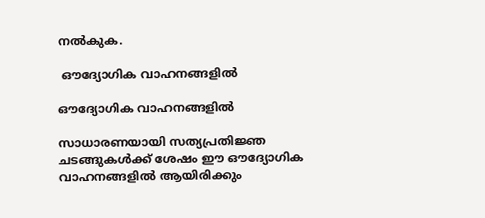നല്‍കുക.

 ഔദ്യോഗിക വാഹനങ്ങളില്‍

ഔദ്യോഗിക വാഹനങ്ങളില്‍

സാധാരണയായി സത്യപ്രതിജ്ഞ ചടങ്ങുകള്‍ക്ക് ശേഷം ഈ ഔദ്യോഗിക വാഹനങ്ങളില്‍ ആയിരിക്കും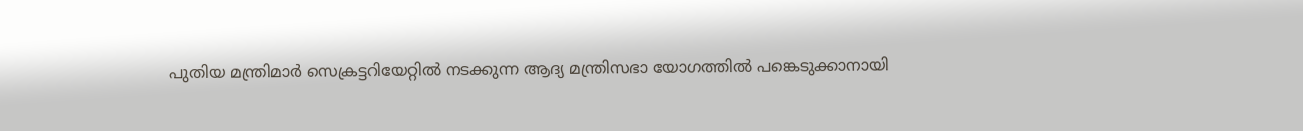പുതിയ മന്ത്രിമാര്‍ സെക്രട്ടറിയേറ്റില്‍ നടക്കുന്ന ആദ്യ മന്ത്രിസഭാ യോഗത്തില്‍ പങ്കെടുക്കാനായി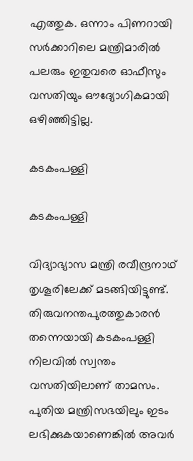എത്തുക. ഒന്നാം പിണറായി സര്‍ക്കാറിലെ മന്ത്രിമാരില്‍ പലരും ഇതുവരെ ഓഫീസും വസതിയും ഔദ്യോഗികമായി ഒഴിഞ്ഞിട്ടില്ല.

കടകംപള്ളി

കടകംപള്ളി

വിദ്യാഭ്യാസ മന്ത്രി രവീന്ദ്രനാഥ് തൃശൂരിലേക്ക് മടങ്ങിയിട്ടുണ്ട്. തിരുവനന്തപുരത്തുകാരന്‍ തന്നെയായി കടകംപള്ളി നിലവില്‍ സ്വന്തം വസതിയിലാണ് താമസം. പുതിയ മന്ത്രിസഭയിലും ഇടം ലഭിക്കുകയാണെങ്കില്‍ അവര്‍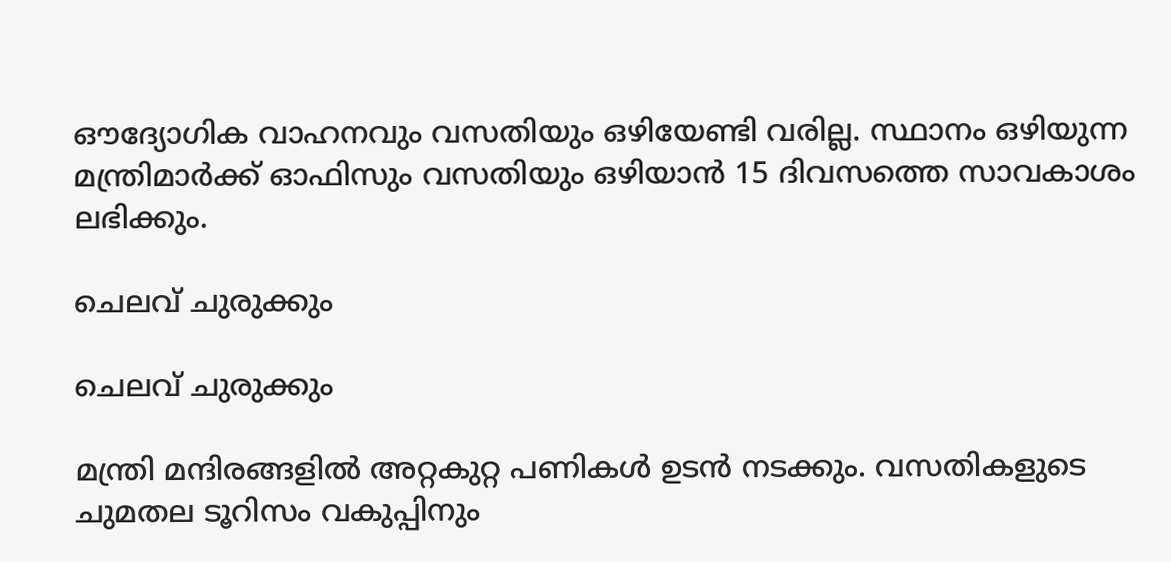ഔദ്യോഗിക വാഹനവും വസതിയും ഒഴിയേണ്ടി വരില്ല. സ്ഥാനം ഒഴിയുന്ന മന്ത്രിമാർക്ക് ഓഫിസും വസതിയും ഒഴിയാൻ 15 ദിവസത്തെ സാവകാശം ലഭിക്കും.

ചെലവ് ചുരുക്കും

ചെലവ് ചുരുക്കും

മന്ത്രി മന്ദിരങ്ങളില്‍ അറ്റകുറ്റ പണികള്‍ ഉടന്‍ നടക്കും. വസതികളുടെ ചുമതല ടൂറിസം വകുപ്പിനും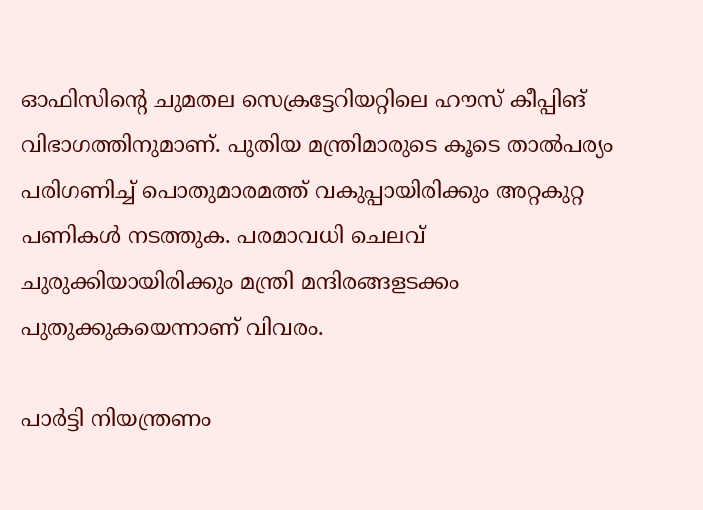ഓഫിസിന്റെ ചുമതല സെക്രട്ടേറിയറ്റിലെ ഹൗസ് കീപ്പിങ് വിഭാഗത്തിനുമാണ്. പുതിയ മന്ത്രിമാരുടെ കൂടെ താല്‍പര്യം പരിഗണിച്ച് പൊതുമാരമത്ത് വകുപ്പായിരിക്കും അറ്റകുറ്റ പണികള്‍ നടത്തുക. പരമാവധി ചെലവ് ചുരുക്കിയായിരിക്കും മന്ത്രി മന്ദിരങ്ങളടക്കം പുതുക്കുകയെന്നാണ് വിവരം.

പാര്‍ട്ടി നിയന്ത്രണം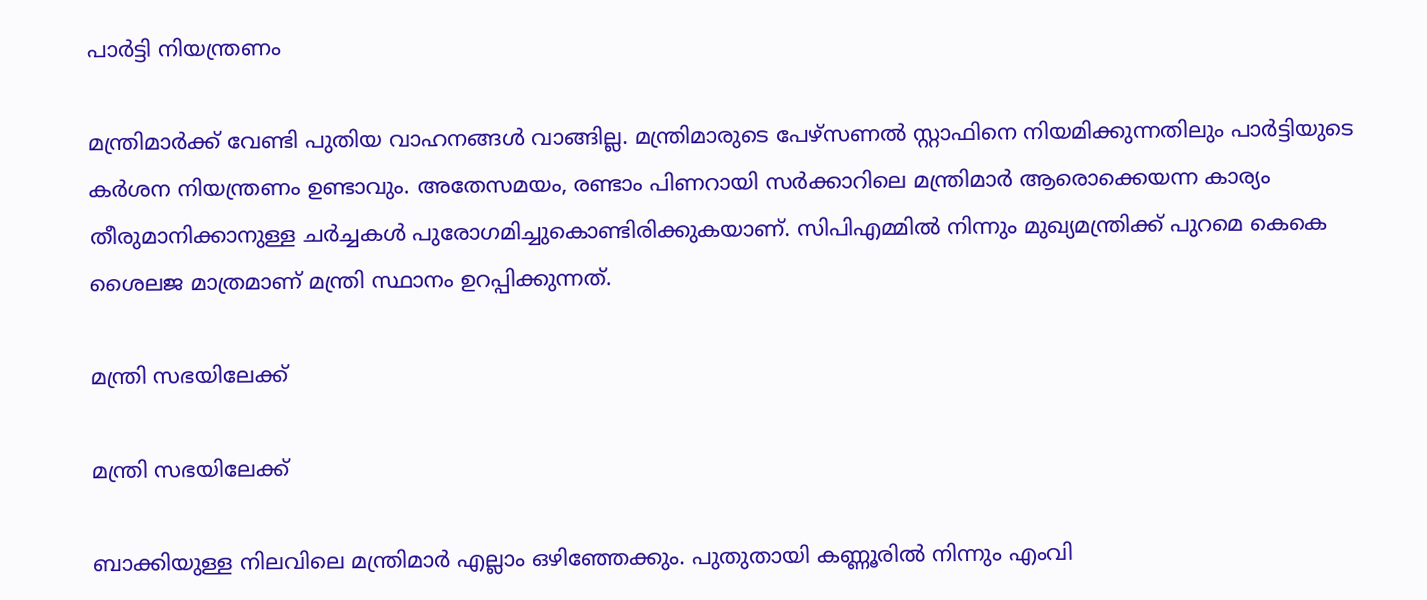പാര്‍ട്ടി നിയന്ത്രണം

മന്ത്രിമാര്‍ക്ക് വേണ്ടി പുതിയ വാഹനങ്ങള്‍ വാങ്ങില്ല. മന്ത്രിമാരുടെ പേഴ്സണല്‍ സ്റ്റാഫിനെ നിയമിക്കുന്നതിലും പാര്‍ട്ടിയുടെ കര്‍ശന നിയന്ത്രണം ഉണ്ടാവും. അതേസമയം, രണ്ടാം പിണറായി സര്‍ക്കാറിലെ മന്ത്രിമാര്‍ ആരൊക്കെയന്ന കാര്യം തീരുമാനിക്കാനുള്ള ചര്‍ച്ചകള്‍ പുരോഗമിച്ചുകൊണ്ടിരിക്കുകയാണ്. സിപിഎമ്മില്‍ നിന്നും മുഖ്യമന്ത്രിക്ക് പുറമെ കെകെ ശൈലജ മാത്രമാണ് മന്ത്രി സ്ഥാനം ഉറപ്പിക്കുന്നത്.

മന്ത്രി സഭയിലേക്ക്

മന്ത്രി സഭയിലേക്ക്

ബാക്കിയുള്ള നിലവിലെ മന്ത്രിമാര്‍ എല്ലാം ഒഴിഞ്ഞേക്കും. പുതുതായി കണ്ണൂരില്‍ നിന്നും എംവി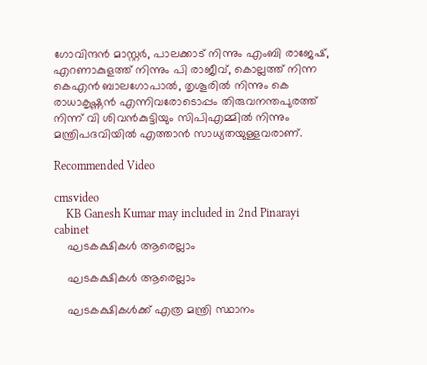ഗോവിന്ദന്‍ മാസ്റ്റര്‍, പാലക്കാട് നിന്നും എംബി രാജേഷ്, എറണാകുളത്ത് നിന്നും പി രാജീവ്, കൊല്ലത്ത് നിന്ന കെഎന്‍ ബാലഗോപാല്‍, തൃശൂരില്‍ നിന്നും കെ രാധാകൃഷ്ണന്‍ എന്നിവരോടൊപ്പം തിരുവനന്തപുരത്ത് നിന്ന് വി ശിവന്‍കുട്ടിയും സിപിഎമ്മില്‍ നിന്നും മന്ത്രിപദവിയില്‍ എത്താന്‍ സാധ്യതയുള്ളവരാണ്.

Recommended Video

cmsvideo
    KB Ganesh Kumar may included in 2nd Pinarayi cabinet
    ഘടകക്ഷികള്‍ ആരെല്ലാം

    ഘടകക്ഷികള്‍ ആരെല്ലാം

    ഘടകക്ഷികള്‍ക്ക് എത്ര മന്ത്രി സ്ഥാനം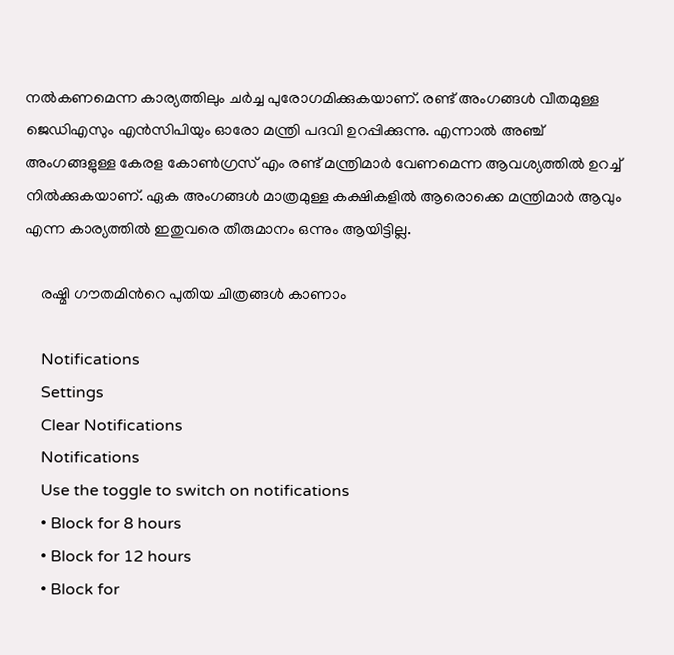നല്‍കണമെന്ന കാര്യത്തിലും ചര്‍ച്ച പുരോഗമിക്കുകയാണ്. രണ്ട് അംഗങ്ങള്‍ വീതമുള്ള ജെഡിഎസും എന്‍സിപിയും ഓരോ മന്ത്രി പദവി ഉറപ്പിക്കുന്നു. എന്നാല്‍ അഞ്ച് അംഗങ്ങളുള്ള കേരള കോണ്‍ഗ്രസ് എം രണ്ട് മന്ത്രിമാര്‍ വേണമെന്ന ആവശ്യത്തില്‍ ഉറച്ച് നില്‍ക്കുകയാണ്. ഏക അംഗങ്ങള്‍ മാത്രമുള്ള കക്ഷികളില്‍ ആരൊക്കെ മന്ത്രിമാര്‍ ആവും എന്ന കാര്യത്തില്‍ ഇതുവരെ തീരുമാനം ഒന്നും ആയിട്ടില്ല.

    രഷ്മി ഗൗതമിന്‍റെ പുതിയ ചിത്രങ്ങള്‍ കാണാം

    Notifications
    Settings
    Clear Notifications
    Notifications
    Use the toggle to switch on notifications
    • Block for 8 hours
    • Block for 12 hours
    • Block for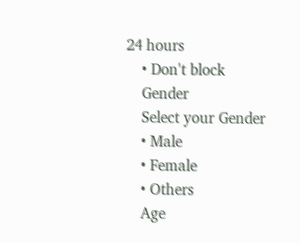24 hours
    • Don't block
    Gender
    Select your Gender
    • Male
    • Female
    • Others
    Age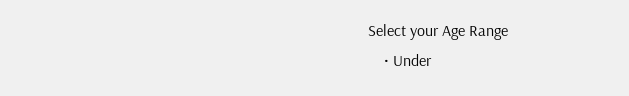Select your Age Range
    • Under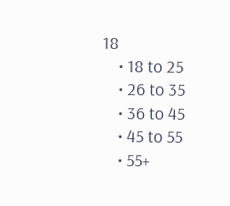18
    • 18 to 25
    • 26 to 35
    • 36 to 45
    • 45 to 55
    • 55+